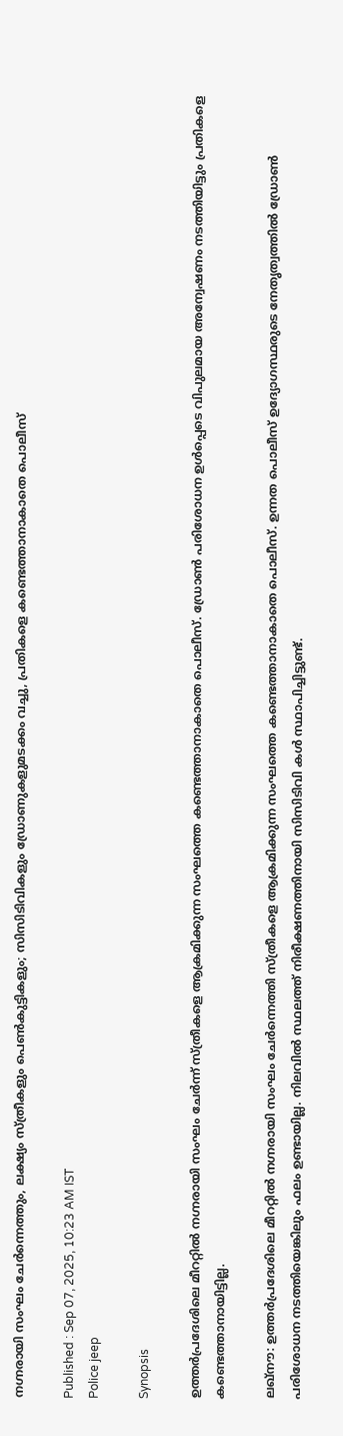നഗ്നരായി സംഘം ചേർന്നെത്തും, ലക്ഷ്യം സ്ത്രീകളും പെൺകുട്ടികളും; സിസിടിവികളും ഡ്രോണുകളുമടക്കം വച്ചു, പ്രതികളെ കണ്ടെത്താനാകാതെ പൊലീസ്

Published : Sep 07, 2025, 10:23 AM IST
Police jeep

Synopsis

ഉത്തർപ്രദേശിലെ മീററ്റിൽ നഗ്നരായി സംഘം ചേർന്ന് സ്ത്രീകളെ ആക്രമിക്കുന്ന സംഘത്തെ കണ്ടെത്താനാകാതെ പൊലീസ്. ഡ്രോൺ പരിശോധന ഉൾപ്പെടെ വിപുലമായ അന്വേഷണം നടത്തിയിട്ടും പ്രതികളെ കണ്ടെത്താനായിട്ടില്ല.

ലഖ്നൗ: ഉത്തർപ്രദേശിലെ മീററ്റിൽ നഗ്നരായി സംഘം ചേർന്നെത്തി സ്ത്രീകളെ ആക്രമിക്കുന്ന സംഘത്തെ കണ്ടെത്താനാകാതെ പൊലീസ്. ഉന്നത പൊലീസ് ഉദ്യോഗസ്ഥരുടെ നേതൃത്വത്തിൽ ഡ്രോൺ പരിശോധന നടത്തിയെങ്കിലും ഫലം ഉണ്ടായില്ല. നിലവിൽ സ്ഥലത്ത് നിരീക്ഷണത്തിനായി സിസിടിവി കൾ സ്ഥാപിച്ചിട്ടുണ്ട്.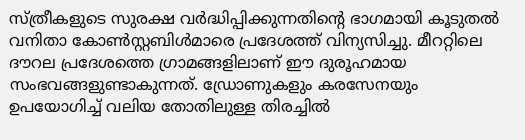സ്ത്രീകളുടെ സുരക്ഷ വർദ്ധിപ്പിക്കുന്നതിന്റെ ഭാഗമായി കൂടുതൽ വനിതാ കോൺസ്റ്റബിൾമാരെ പ്രദേശത്ത് വിന്യസിച്ചു. മീററ്റിലെ ദൗറല പ്രദേശത്തെ ഗ്രാമങ്ങളിലാണ് ഈ ദുരൂഹമായ സംഭവങ്ങളുണ്ടാകുന്നത്. ഡ്രോണുകളും കരസേനയും ഉപയോഗിച്ച് വലിയ തോതിലുള്ള തിരച്ചിൽ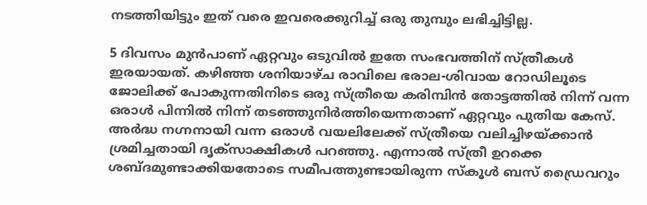നടത്തിയിട്ടും ഇത് വരെ ഇവരെക്കുറിച്ച് ഒരു തുമ്പും ലഭിച്ചിട്ടില്ല.

5 ദിവസം മുൻപാണ് ഏറ്റവും ഒടുവിൽ ഇതേ സംഭവത്തിന് സ്ത്രീകൾ ഇരയായത്. കഴിഞ്ഞ ശനിയാഴ്ച രാവിലെ ഭരാല-ശിവായ റോഡിലൂടെ ജോലിക്ക് പോകുന്നതിനിടെ ഒരു സ്ത്രീയെ കരിമ്പിൻ തോട്ടത്തിൽ നിന്ന് വന്ന ഒരാൾ പിന്നിൽ നിന്ന് തടഞ്ഞുനിർത്തിയെന്നതാണ് ഏറ്റവും പുതിയ കേസ്. അ‌‍‍‌ർദ്ധ നഗ്നനായി വന്ന ഒരാൾ വയലിലേക്ക് സ്ത്രീയെ വലിച്ചിഴയ്ക്കാൻ ശ്രമിച്ചതായി ദൃക്‌സാക്ഷികൾ പറഞ്ഞു. എന്നാൽ സ്ത്രീ ഉറക്കെ ശബ്ദമുണ്ടാക്കിയതോടെ സമീപത്തുണ്ടായിരുന്ന സ്കൂൾ ബസ് ഡ്രൈവറും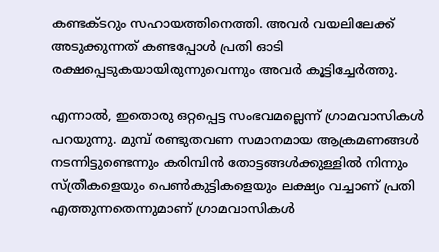കണ്ടക്ടറും സഹായത്തിനെത്തി. അവർ വയലിലേക്ക് അടുക്കുന്നത് കണ്ടപ്പോൾ പ്രതി ഓടി രക്ഷപ്പെടുകയായിരുന്നുവെന്നും അവ‌‍‌ർ കൂട്ടിച്ചേ‌ർത്തു.

എന്നാൽ, ഇതൊരു ഒറ്റപ്പെട്ട സംഭവമല്ലെന്ന് ഗ്രാമവാസികൾ പറയുന്നു. മുമ്പ് രണ്ടുതവണ സമാനമായ ആക്രമണങ്ങൾ നടന്നിട്ടുണ്ടെന്നും കരിമ്പിൻ തോട്ടങ്ങൾക്കുള്ളിൽ നിന്നും സ്ത്രീകളെയും പെൺകുട്ടികളെയും ലക്ഷ്യം വച്ചാണ് പ്രതി എത്തുന്നതെന്നുമാണ് ഗ്രാമവാസികൾ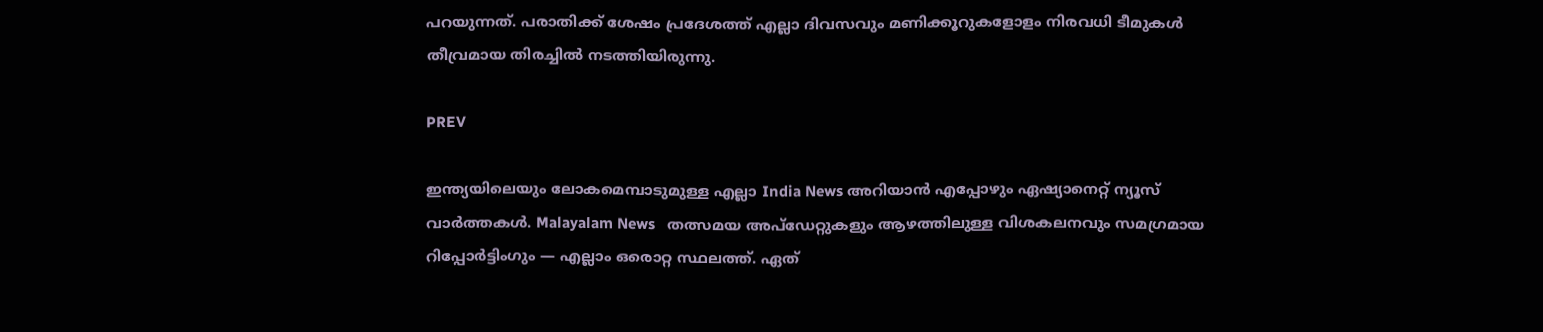പറയുന്നത്. പരാതിക്ക് ശേഷം പ്രദേശത്ത് എല്ലാ ദിവസവും മണിക്കൂറുകളോളം നിരവധി ടീമുകൾ തീവ്രമായ തിരച്ചിൽ നടത്തിയിരുന്നു.

PREV

ഇന്ത്യയിലെയും ലോകമെമ്പാടുമുള്ള എല്ലാ India News അറിയാൻ എപ്പോഴും ഏഷ്യാനെറ്റ് ന്യൂസ് വാർത്തകൾ. Malayalam News   തത്സമയ അപ്‌ഡേറ്റുകളും ആഴത്തിലുള്ള വിശകലനവും സമഗ്രമായ റിപ്പോർട്ടിംഗും — എല്ലാം ഒരൊറ്റ സ്ഥലത്ത്. ഏത്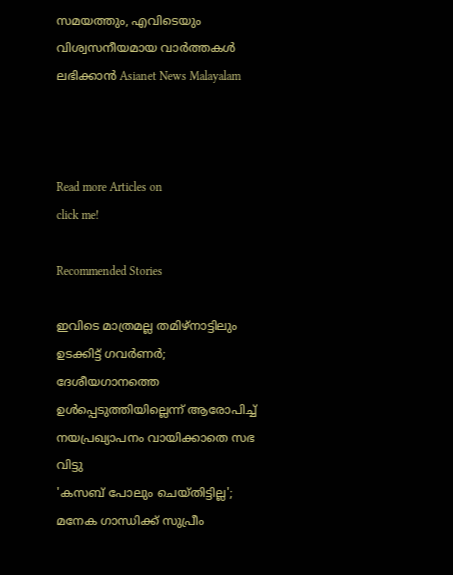സമയത്തും, എവിടെയും വിശ്വസനീയമായ വാർത്തകൾ ലഭിക്കാൻ Asianet News Malayalam



Read more Articles on
click me!

Recommended Stories

ഇവിടെ മാത്രമല്ല തമിഴ്നാട്ടിലും ഉടക്കിട്ട് ഗവർണർ; ദേശീയഗാനത്തെ ഉൾപ്പെടുത്തിയില്ലെന്ന് ആരോപിച്ച് നയപ്രഖ്യാപനം വായിക്കാതെ സഭ വിട്ടു
'കസബ് പോലും ചെയ്തിട്ടില്ല'; മനേക ഗാന്ധിക്ക് സുപ്രീം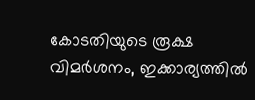കോടതിയുടെ രൂക്ഷ വിമർശനം, ഇക്കാര്യത്തില്‍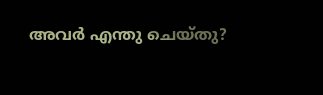അവർ എന്തു ചെയ്തു?